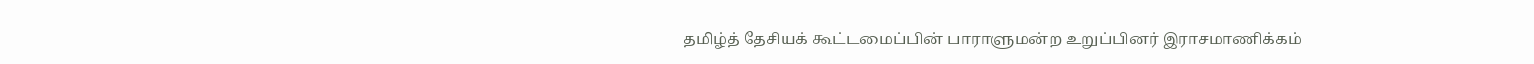தமிழ்த் தேசியக் கூட்டமைப்பின் பாராளுமன்ற உறுப்பினர் இராசமாணிக்கம்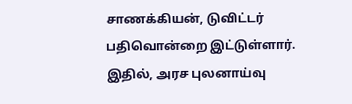சாணக்கியன், டுவிட்டர் பதிவொன்றை இட்டுள்ளார்.
இதில், அரச புலனாய்வு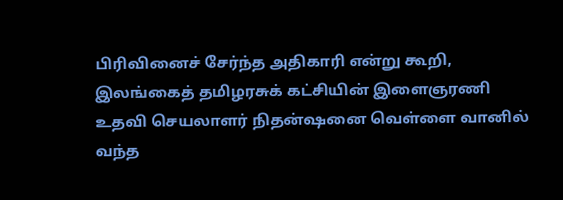பிரிவினைச் சேர்ந்த அதிகாரி என்று கூறி, இலங்கைத் தமிழரசுக் கட்சியின் இளைஞரணி உதவி செயலாளர் நிதன்ஷனை வெள்ளை வானில் வந்த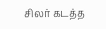சிலர் கடத்த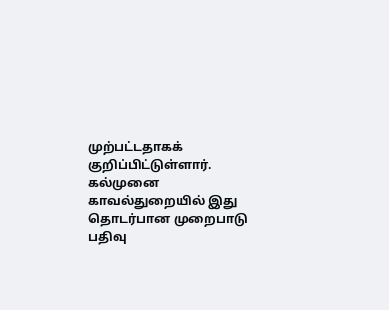முற்பட்டதாகக் குறிப்பிட்டுள்ளார்.
கல்முனை காவல்துறையில் இது தொடர்பான முறைபாடு பதிவு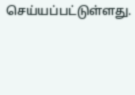செய்யப்பட்டுள்ளது.